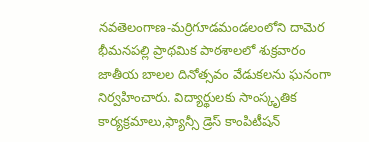నవతెలంగాణ-మర్రిగూడమండలంలోని దామెర భీమనపల్లి ప్రాథమిక పాఠశాలలో శుక్రవారం జాతీయ బాలల దినోత్సవం వేడుకలను ఘనంగా నిర్వహించారు. విద్యార్థులకు సాంస్కృతిక కార్యక్రమాలు,ఫ్యాన్సీ డ్రెస్ కాంపిటీషన్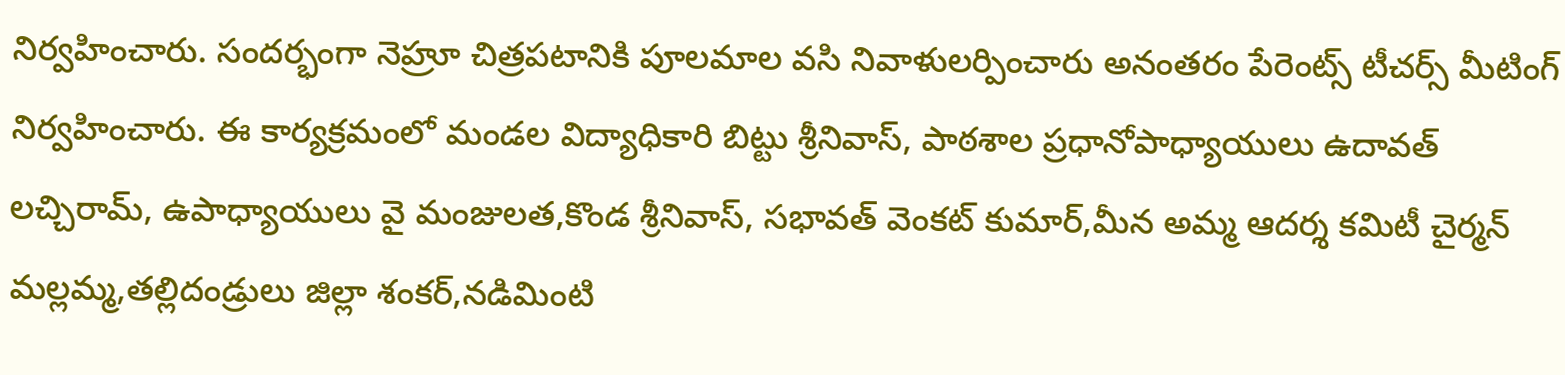నిర్వహించారు. సందర్భంగా నెహ్రూ చిత్రపటానికి పూలమాల వసి నివాళులర్పించారు అనంతరం పేరెంట్స్ టీచర్స్ మీటింగ్ నిర్వహించారు. ఈ కార్యక్రమంలో మండల విద్యాధికారి బిట్టు శ్రీనివాస్, పాఠశాల ప్రధానోపాధ్యాయులు ఉదావత్ లచ్చిరామ్, ఉపాధ్యాయులు వై మంజులత,కొండ శ్రీనివాస్, సభావత్ వెంకట్ కుమార్,మీన అమ్మ ఆదర్శ కమిటీ చైర్మన్ మల్లమ్మ,తల్లిదండ్రులు జిల్లా శంకర్,నడిమింటి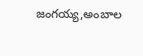జంగయ్య,అంబాల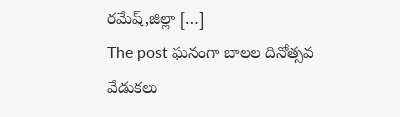రమేష్,జిల్లా […]
The post ఘనంగా బాలల దినోత్సవ వేడుకలు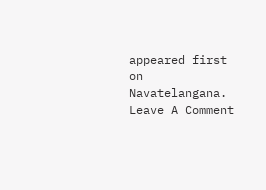appeared first on Navatelangana.
Leave A Comment